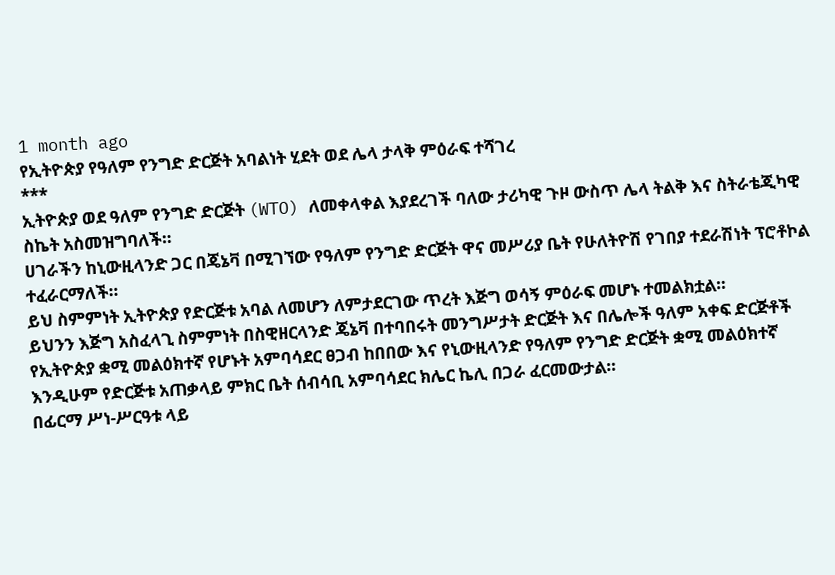1 month ago
የኢትዮጵያ የዓለም የንግድ ድርጅት አባልነት ሂደት ወደ ሌላ ታላቅ ምዕራፍ ተሻገረ
***
ኢትዮጵያ ወደ ዓለም የንግድ ድርጅት (WTO) ለመቀላቀል እያደረገች ባለው ታሪካዊ ጉዞ ውስጥ ሌላ ትልቅ እና ስትራቴጂካዊ ስኬት አስመዝግባለች።
ሀገራችን ከኒውዚላንድ ጋር በጄኔቫ በሚገኘው የዓለም የንግድ ድርጅት ዋና መሥሪያ ቤት የሁለትዮሽ የገበያ ተደራሽነት ፕሮቶኮል ተፈራርማለች።
ይህ ስምምነት ኢትዮጵያ የድርጅቱ አባል ለመሆን ለምታደርገው ጥረት እጅግ ወሳኝ ምዕራፍ መሆኑ ተመልክቷል።
ይህንን እጅግ አስፈላጊ ስምምነት በስዊዘርላንድ ጄኔቫ በተባበሩት መንግሥታት ድርጅት እና በሌሎች ዓለም አቀፍ ድርጅቶች የኢትዮጵያ ቋሚ መልዕክተኛ የሆኑት አምባሳደር ፀጋብ ከበበው እና የኒውዚላንድ የዓለም የንግድ ድርጅት ቋሚ መልዕክተኛ እንዲሁም የድርጅቱ አጠቃላይ ምክር ቤት ሰብሳቢ አምባሳደር ክሌር ኬሊ በጋራ ፈርመውታል።
በፊርማ ሥነ-ሥርዓቱ ላይ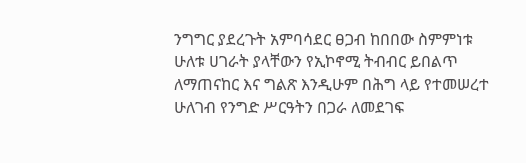ንግግር ያደረጉት አምባሳደር ፀጋብ ከበበው ስምምነቱ ሁለቱ ሀገራት ያላቸውን የኢኮኖሚ ትብብር ይበልጥ ለማጠናከር እና ግልጽ እንዲሁም በሕግ ላይ የተመሠረተ ሁለገብ የንግድ ሥርዓትን በጋራ ለመደገፍ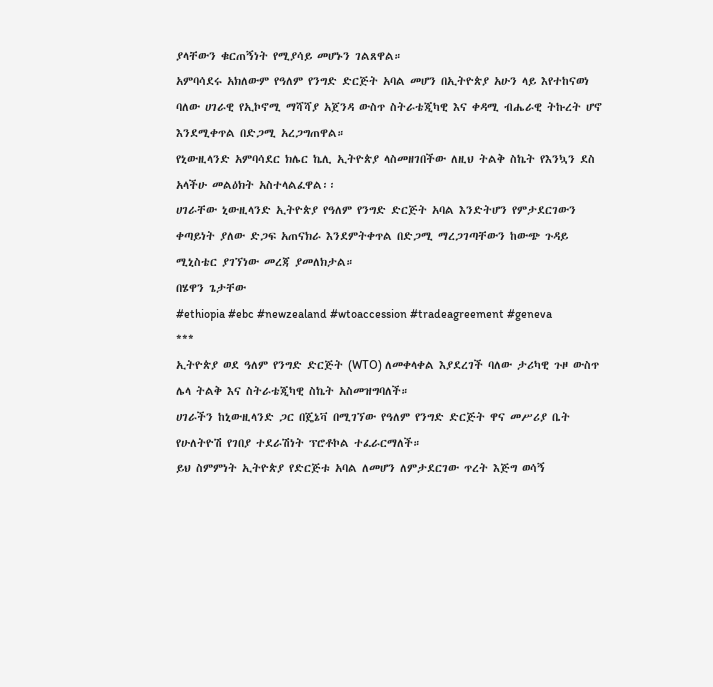ያላቸውን ቁርጠኝነት የሚያሳይ መሆኑን ገልጸዋል።
አምባሳደሩ አክለውም የዓለም የንግድ ድርጅት አባል መሆን በኢትዮጵያ አሁን ላይ እየተከናወነ ባለው ሀገራዊ የኢኮኖሚ ማሻሻያ አጀንዳ ውስጥ ስትራቴጂካዊ እና ቀዳሚ ብሔራዊ ትኩረት ሆኖ እንደሚቀጥል በድጋሚ አረጋግጠዋል።
የኒውዚላንድ አምባሳደር ክሌር ኬሊ ኢትዮጵያ ላስመዘገበችው ለዚህ ትልቅ ስኬት የእንኳን ደስ አላችሁ መልዕክት አስተላልፈዋል፡፡
ሀገራቸው ኒውዚላንድ ኢትዮጵያ የዓለም የንግድ ድርጅት አባል እንድትሆን የምታደርገውን ቀጣይነት ያለው ድጋፍ አጠናክራ እንደምትቀጥል በድጋሚ ማረጋገጣቸውን ከውጭ ጉዳይ ሚኒስቴር ያገኘነው መረጃ ያመለክታል።
በሄዋን ጌታቸው
#ethiopia #ebc #newzealand #wtoaccession #tradeagreement #geneva
***
ኢትዮጵያ ወደ ዓለም የንግድ ድርጅት (WTO) ለመቀላቀል እያደረገች ባለው ታሪካዊ ጉዞ ውስጥ ሌላ ትልቅ እና ስትራቴጂካዊ ስኬት አስመዝግባለች።
ሀገራችን ከኒውዚላንድ ጋር በጄኔቫ በሚገኘው የዓለም የንግድ ድርጅት ዋና መሥሪያ ቤት የሁለትዮሽ የገበያ ተደራሽነት ፕሮቶኮል ተፈራርማለች።
ይህ ስምምነት ኢትዮጵያ የድርጅቱ አባል ለመሆን ለምታደርገው ጥረት እጅግ ወሳኝ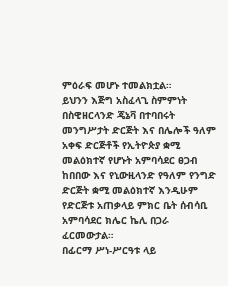ምዕራፍ መሆኑ ተመልክቷል።
ይህንን እጅግ አስፈላጊ ስምምነት በስዊዘርላንድ ጄኔቫ በተባበሩት መንግሥታት ድርጅት እና በሌሎች ዓለም አቀፍ ድርጅቶች የኢትዮጵያ ቋሚ መልዕክተኛ የሆኑት አምባሳደር ፀጋብ ከበበው እና የኒውዚላንድ የዓለም የንግድ ድርጅት ቋሚ መልዕክተኛ እንዲሁም የድርጅቱ አጠቃላይ ምክር ቤት ሰብሳቢ አምባሳደር ክሌር ኬሊ በጋራ ፈርመውታል።
በፊርማ ሥነ-ሥርዓቱ ላይ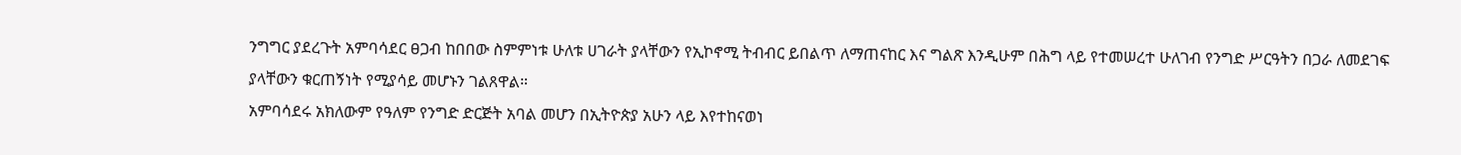ንግግር ያደረጉት አምባሳደር ፀጋብ ከበበው ስምምነቱ ሁለቱ ሀገራት ያላቸውን የኢኮኖሚ ትብብር ይበልጥ ለማጠናከር እና ግልጽ እንዲሁም በሕግ ላይ የተመሠረተ ሁለገብ የንግድ ሥርዓትን በጋራ ለመደገፍ ያላቸውን ቁርጠኝነት የሚያሳይ መሆኑን ገልጸዋል።
አምባሳደሩ አክለውም የዓለም የንግድ ድርጅት አባል መሆን በኢትዮጵያ አሁን ላይ እየተከናወነ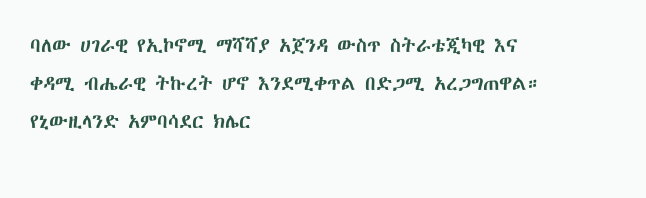ባለው ሀገራዊ የኢኮኖሚ ማሻሻያ አጀንዳ ውስጥ ስትራቴጂካዊ እና ቀዳሚ ብሔራዊ ትኩረት ሆኖ እንደሚቀጥል በድጋሚ አረጋግጠዋል።
የኒውዚላንድ አምባሳደር ክሌር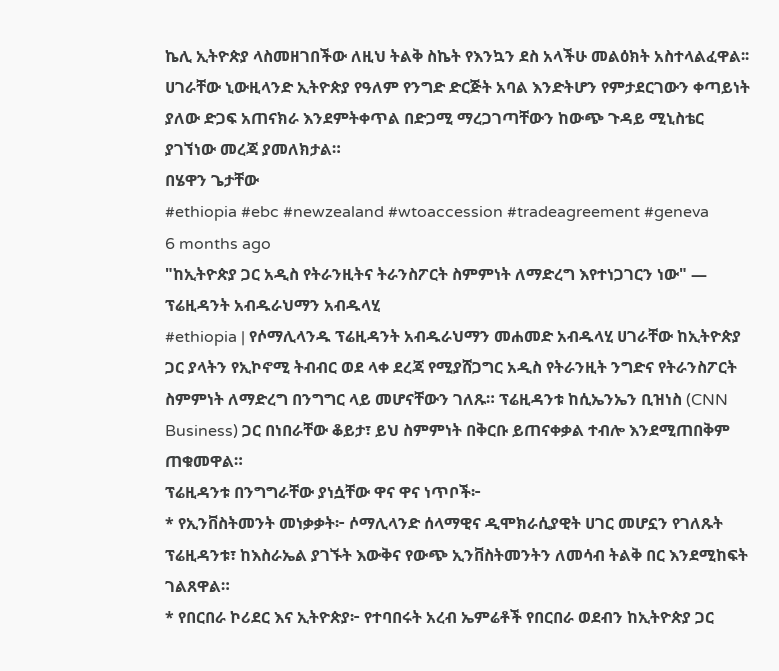ኬሊ ኢትዮጵያ ላስመዘገበችው ለዚህ ትልቅ ስኬት የእንኳን ደስ አላችሁ መልዕክት አስተላልፈዋል፡፡
ሀገራቸው ኒውዚላንድ ኢትዮጵያ የዓለም የንግድ ድርጅት አባል እንድትሆን የምታደርገውን ቀጣይነት ያለው ድጋፍ አጠናክራ እንደምትቀጥል በድጋሚ ማረጋገጣቸውን ከውጭ ጉዳይ ሚኒስቴር ያገኘነው መረጃ ያመለክታል።
በሄዋን ጌታቸው
#ethiopia #ebc #newzealand #wtoaccession #tradeagreement #geneva
6 months ago
"ከኢትዮጵያ ጋር አዲስ የትራንዚትና ትራንስፖርት ስምምነት ለማድረግ እየተነጋገርን ነው" — ፕሬዚዳንት አብዱራህማን አብዱላሂ
#ethiopia | የሶማሊላንዱ ፕሬዚዳንት አብዱራህማን መሐመድ አብዱላሂ ሀገራቸው ከኢትዮጵያ ጋር ያላትን የኢኮኖሚ ትብብር ወደ ላቀ ደረጃ የሚያሸጋግር አዲስ የትራንዚት ንግድና የትራንስፖርት ስምምነት ለማድረግ በንግግር ላይ መሆናቸውን ገለጹ። ፕሬዚዳንቱ ከሲኤንኤን ቢዝነስ (CNN Business) ጋር በነበራቸው ቆይታ፣ ይህ ስምምነት በቅርቡ ይጠናቀቃል ተብሎ እንደሚጠበቅም ጠቁመዋል።
ፕሬዚዳንቱ በንግግራቸው ያነሷቸው ዋና ዋና ነጥቦች፦
* የኢንቨስትመንት መነቃቃት፦ ሶማሊላንድ ሰላማዊና ዲሞክራሲያዊት ሀገር መሆኗን የገለጹት ፕሬዚዳንቱ፣ ከእስራኤል ያገኙት እውቅና የውጭ ኢንቨስትመንትን ለመሳብ ትልቅ በር እንደሚከፍት ገልጸዋል።
* የበርበራ ኮሪደር እና ኢትዮጵያ፦ የተባበሩት አረብ ኤምሬቶች የበርበራ ወደብን ከኢትዮጵያ ጋር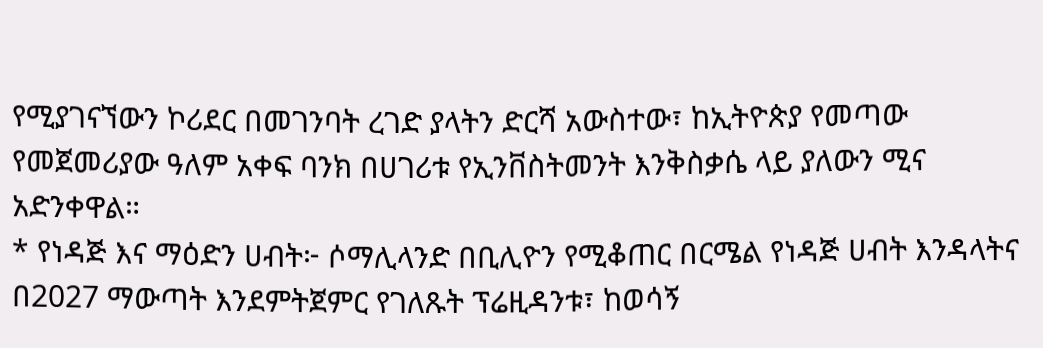የሚያገናኘውን ኮሪደር በመገንባት ረገድ ያላትን ድርሻ አውስተው፣ ከኢትዮጵያ የመጣው የመጀመሪያው ዓለም አቀፍ ባንክ በሀገሪቱ የኢንቨስትመንት እንቅስቃሴ ላይ ያለውን ሚና አድንቀዋል።
* የነዳጅ እና ማዕድን ሀብት፦ ሶማሊላንድ በቢሊዮን የሚቆጠር በርሜል የነዳጅ ሀብት እንዳላትና በ2027 ማውጣት እንደምትጀምር የገለጹት ፕሬዚዳንቱ፣ ከወሳኝ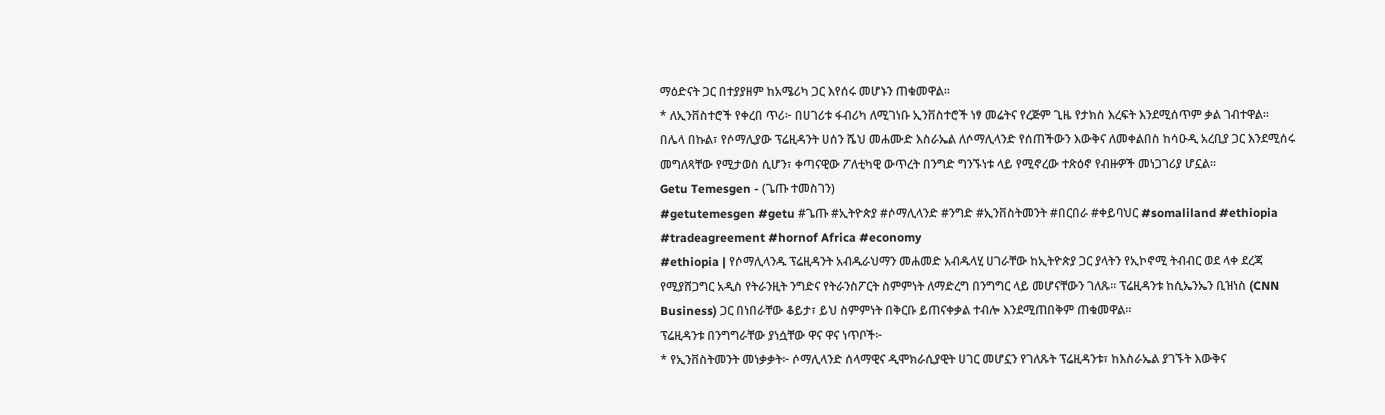ማዕድናት ጋር በተያያዘም ከአሜሪካ ጋር እየሰሩ መሆኑን ጠቁመዋል።
* ለኢንቨስተሮች የቀረበ ጥሪ፦ በሀገሪቱ ፋብሪካ ለሚገነቡ ኢንቨስተሮች ነፃ መሬትና የረጅም ጊዜ የታክስ እረፍት እንደሚሰጥም ቃል ገብተዋል።
በሌላ በኩል፣ የሶማሊያው ፕሬዚዳንት ሀሰን ሼህ መሐሙድ እስራኤል ለሶማሊላንድ የሰጠችውን እውቅና ለመቀልበስ ከሳዑዲ አረቢያ ጋር እንደሚሰሩ መግለጻቸው የሚታወስ ሲሆን፣ ቀጣናዊው ፖለቲካዊ ውጥረት በንግድ ግንኙነቱ ላይ የሚኖረው ተጽዕኖ የብዙዎች መነጋገሪያ ሆኗል።
Getu Temesgen - (ጌጡ ተመስገን)
#getutemesgen #getu #ጌጡ #ኢትዮጵያ #ሶማሊላንድ #ንግድ #ኢንቨስትመንት #በርበራ #ቀይባህር #somaliland #ethiopia #tradeagreement #hornof Africa #economy
#ethiopia | የሶማሊላንዱ ፕሬዚዳንት አብዱራህማን መሐመድ አብዱላሂ ሀገራቸው ከኢትዮጵያ ጋር ያላትን የኢኮኖሚ ትብብር ወደ ላቀ ደረጃ የሚያሸጋግር አዲስ የትራንዚት ንግድና የትራንስፖርት ስምምነት ለማድረግ በንግግር ላይ መሆናቸውን ገለጹ። ፕሬዚዳንቱ ከሲኤንኤን ቢዝነስ (CNN Business) ጋር በነበራቸው ቆይታ፣ ይህ ስምምነት በቅርቡ ይጠናቀቃል ተብሎ እንደሚጠበቅም ጠቁመዋል።
ፕሬዚዳንቱ በንግግራቸው ያነሷቸው ዋና ዋና ነጥቦች፦
* የኢንቨስትመንት መነቃቃት፦ ሶማሊላንድ ሰላማዊና ዲሞክራሲያዊት ሀገር መሆኗን የገለጹት ፕሬዚዳንቱ፣ ከእስራኤል ያገኙት እውቅና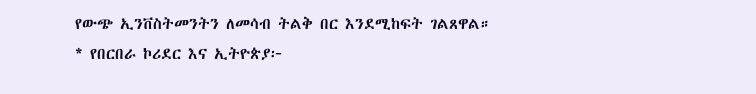የውጭ ኢንቨስትመንትን ለመሳብ ትልቅ በር እንደሚከፍት ገልጸዋል።
* የበርበራ ኮሪደር እና ኢትዮጵያ፦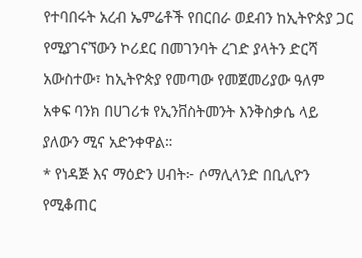የተባበሩት አረብ ኤምሬቶች የበርበራ ወደብን ከኢትዮጵያ ጋር የሚያገናኘውን ኮሪደር በመገንባት ረገድ ያላትን ድርሻ አውስተው፣ ከኢትዮጵያ የመጣው የመጀመሪያው ዓለም አቀፍ ባንክ በሀገሪቱ የኢንቨስትመንት እንቅስቃሴ ላይ ያለውን ሚና አድንቀዋል።
* የነዳጅ እና ማዕድን ሀብት፦ ሶማሊላንድ በቢሊዮን የሚቆጠር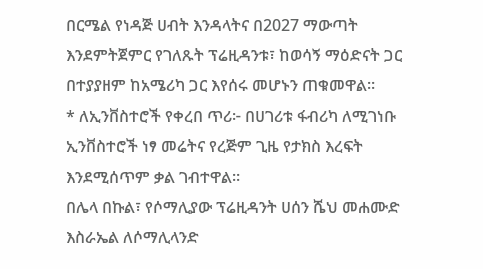በርሜል የነዳጅ ሀብት እንዳላትና በ2027 ማውጣት እንደምትጀምር የገለጹት ፕሬዚዳንቱ፣ ከወሳኝ ማዕድናት ጋር በተያያዘም ከአሜሪካ ጋር እየሰሩ መሆኑን ጠቁመዋል።
* ለኢንቨስተሮች የቀረበ ጥሪ፦ በሀገሪቱ ፋብሪካ ለሚገነቡ ኢንቨስተሮች ነፃ መሬትና የረጅም ጊዜ የታክስ እረፍት እንደሚሰጥም ቃል ገብተዋል።
በሌላ በኩል፣ የሶማሊያው ፕሬዚዳንት ሀሰን ሼህ መሐሙድ እስራኤል ለሶማሊላንድ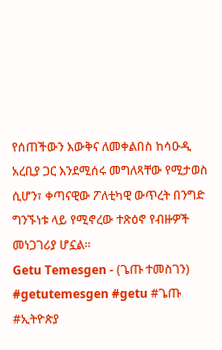የሰጠችውን እውቅና ለመቀልበስ ከሳዑዲ አረቢያ ጋር እንደሚሰሩ መግለጻቸው የሚታወስ ሲሆን፣ ቀጣናዊው ፖለቲካዊ ውጥረት በንግድ ግንኙነቱ ላይ የሚኖረው ተጽዕኖ የብዙዎች መነጋገሪያ ሆኗል።
Getu Temesgen - (ጌጡ ተመስገን)
#getutemesgen #getu #ጌጡ #ኢትዮጵያ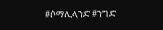#ሶማሊላንድ #ንግድ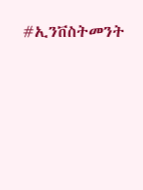#ኢንቨስትመንት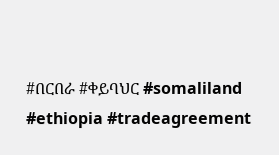#በርበራ #ቀይባህር #somaliland #ethiopia #tradeagreement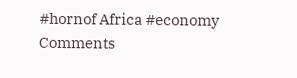#hornof Africa #economy
Comments